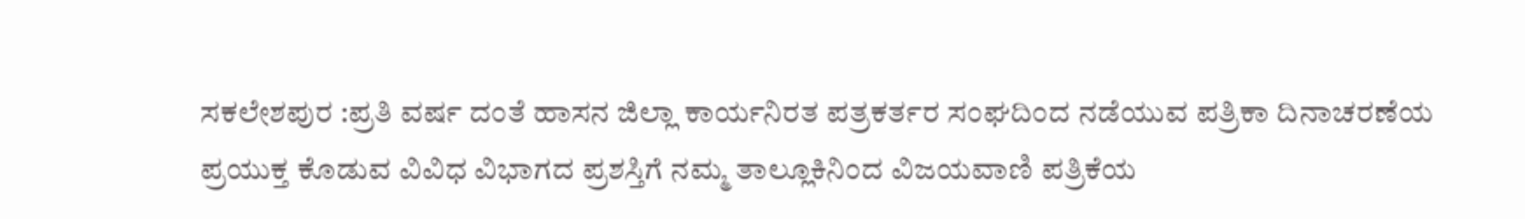ಸಕಲೇಶಪುರ :ಪ್ರತಿ ವರ್ಷ ದಂತೆ ಹಾಸನ ಜಿಲ್ಲಾ ಕಾರ್ಯನಿರತ ಪತ್ರಕರ್ತರ ಸಂಘದಿಂದ ನಡೆಯುವ ಪತ್ರಿಕಾ ದಿನಾಚರಣೆಯ ಪ್ರಯುಕ್ತ ಕೊಡುವ ವಿವಿಧ ವಿಭಾಗದ ಪ್ರಶಸ್ತಿಗೆ ನಮ್ಮ ತಾಲ್ಲೂಕಿನಿಂದ ವಿಜಯವಾಣಿ ಪತ್ರಿಕೆಯ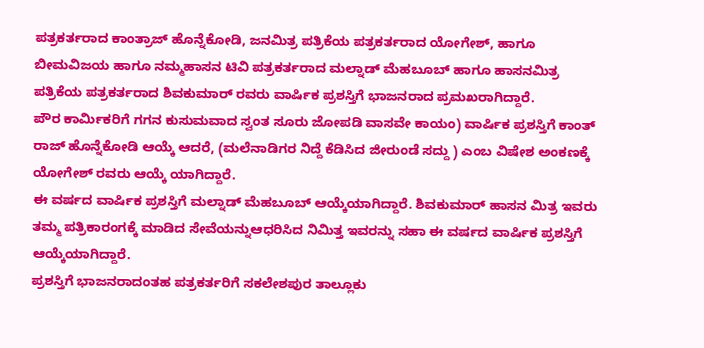ಪತ್ರಕರ್ತರಾದ ಕಾಂತ್ರಾಜ್ ಹೊನ್ನೆಕೋಡಿ, ಜನಮಿತ್ರ ಪತ್ರಿಕೆಯ ಪತ್ರಕರ್ತರಾದ ಯೋಗೇಶ್, ಹಾಗೂ ಬೀಮವಿಜಯ ಹಾಗೂ ನಮ್ಮಹಾಸನ ಟಿವಿ ಪತ್ರಕರ್ತರಾದ ಮಲ್ನಾಡ್ ಮೆಹಬೂಬ್ ಹಾಗೂ ಹಾಸನಮಿತ್ರ ಪತ್ರಿಕೆಯ ಪತ್ರಕರ್ತರಾದ ಶಿವಕುಮಾರ್ ರವರು ವಾರ್ಷಿಕ ಪ್ರಶಸ್ತಿಗೆ ಭಾಜನರಾದ ಪ್ರಮಖರಾಗಿದ್ದಾರೆ.
ಪೌರ ಕಾರ್ಮಿಕರಿಗೆ ಗಗನ ಕುಸುಮವಾದ ಸ್ವಂತ ಸೂರು ಜೋಪಡಿ ವಾಸವೇ ಕಾಯಂ) ವಾರ್ಷಿಕ ಪ್ರಶಸ್ತಿಗೆ ಕಾಂತ್ ರಾಜ್ ಹೊನ್ನೆಕೋಡಿ ಆಯ್ಕೆ ಆದರೆ, (ಮಲೆನಾಡಿಗರ ನಿದ್ದೆ ಕೆಡಿಸಿದ ಜೀರುಂಡೆ ಸದ್ದು ) ಎಂಬ ವಿಷೇಶ ಅಂಕಣಕ್ಕೆ ಯೋಗೇಶ್ ರವರು ಆಯ್ಕೆ ಯಾಗಿದ್ದಾರೆ.
ಈ ವರ್ಷದ ವಾರ್ಷಿಕ ಪ್ರಶಸ್ತಿಗೆ ಮಲ್ನಾಡ್ ಮೆಹಬೂಬ್ ಆಯ್ಕೆಯಾಗಿದ್ದಾರೆ. ಶಿವಕುಮಾರ್ ಹಾಸನ ಮಿತ್ರ ಇವರು ತಮ್ಮ ಪತ್ರಿಕಾರಂಗಕ್ಕೆ ಮಾಡಿದ ಸೇವೆಯನ್ನುಆಧರಿಸಿದ ನಿಮಿತ್ತ ಇವರನ್ನು ಸಹಾ ಈ ವರ್ಷದ ವಾರ್ಷಿಕ ಪ್ರಶಸ್ತಿಗೆ ಆಯ್ಕೆಯಾಗಿದ್ದಾರೆ.
ಪ್ರಶಸ್ತಿಗೆ ಭಾಜನರಾದಂತಹ ಪತ್ರಕರ್ತರಿಗೆ ಸಕಲೇಶಪುರ ತಾಲ್ಲೂಕು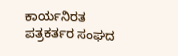ಕಾರ್ಯನಿರತ ಪತ್ರಕರ್ತರ ಸಂಘದ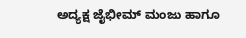ಅದ್ಯಕ್ಷ ಜೈಭೀಮ್ ಮಂಜು ಹಾಗೂ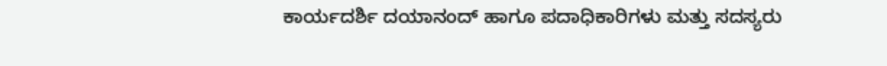ಕಾರ್ಯದರ್ಶಿ ದಯಾನಂದ್ ಹಾಗೂ ಪದಾಧಿಕಾರಿಗಳು ಮತ್ತು ಸದಸ್ಯರು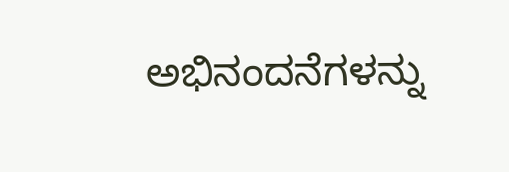ಅಭಿನಂದನೆಗಳನ್ನು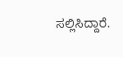ಸಲ್ಲಿಸಿದ್ದಾರೆ.